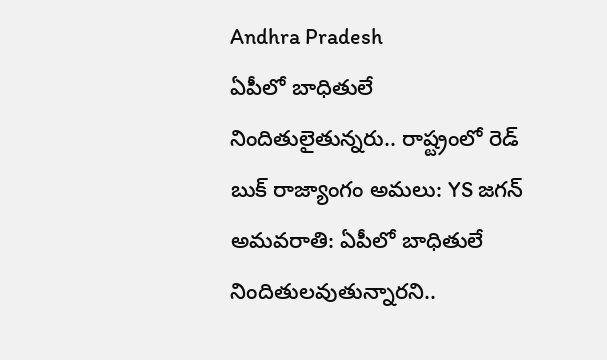Andhra Pradesh
ఏపీలో బాధితులే నిందితులైతున్నరు.. రాష్ట్రంలో రెడ్ బుక్ రాజ్యాంగం అమలు: YS జగన్
అమవరాతి: ఏపీలో బాధితులే నిందితులవుతున్నారని..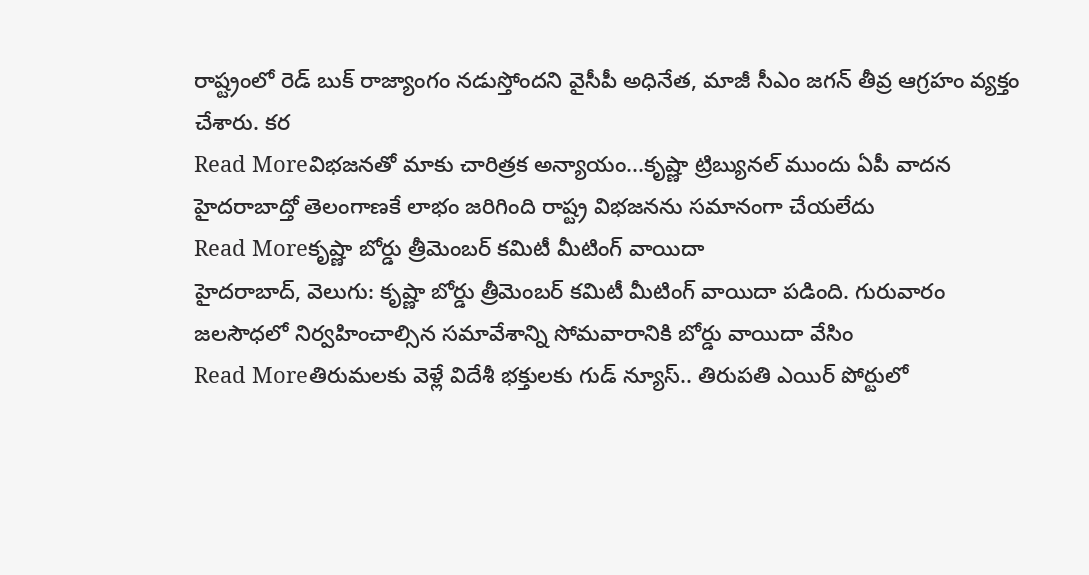రాష్ట్రంలో రెడ్ బుక్ రాజ్యాంగం నడుస్తోందని వైసీపీ అధినేత, మాజీ సీఎం జగన్ తీవ్ర ఆగ్రహం వ్యక్తం చేశారు. కర
Read Moreవిభజనతో మాకు చారిత్రక అన్యాయం...కృష్ణా ట్రిబ్యునల్ ముందు ఏపీ వాదన
హైదరాబాద్తో తెలంగాణకే లాభం జరిగింది రాష్ట్ర విభజనను సమానంగా చేయలేదు
Read Moreకృష్ణా బోర్డు త్రీమెంబర్ కమిటీ మీటింగ్ వాయిదా
హైదరాబాద్, వెలుగు: కృష్ణా బోర్డు త్రీమెంబర్ కమిటీ మీటింగ్ వాయిదా పడింది. గురువారం జలసౌధలో నిర్వహించాల్సిన సమావేశాన్ని సోమవారానికి బోర్డు వాయిదా వేసిం
Read Moreతిరుమలకు వెళ్లే విదేశీ భక్తులకు గుడ్ న్యూస్.. తిరుపతి ఎయిర్ పోర్టులో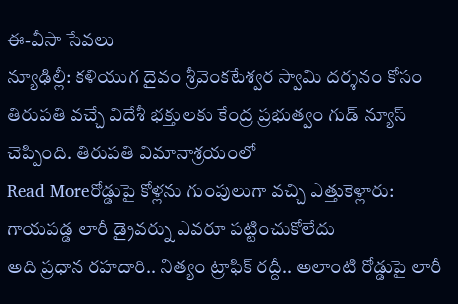ఈ-వీసా సేవలు
న్యూఢిల్లీ: కళియుగ దైవం శ్రీవెంకటేశ్వర స్వామి దర్శనం కోసం తిరుపతి వచ్చే విదేశీ భక్తులకు కేంద్ర ప్రభుత్వం గుడ్ న్యూస్ చెప్పింది. తిరుపతి విమానాశ్రయంలో
Read Moreరోడ్డుపై కోళ్లను గుంపులుగా వచ్చి ఎత్తుకెళ్లారు: గాయపడ్డ లారీ డ్రైవర్ను ఎవరూ పట్టించుకోలేదు
అది ప్రధాన రహదారి.. నిత్యం ట్రాఫిక్ రద్దీ.. అలాంటి రోడ్డుపై లారీ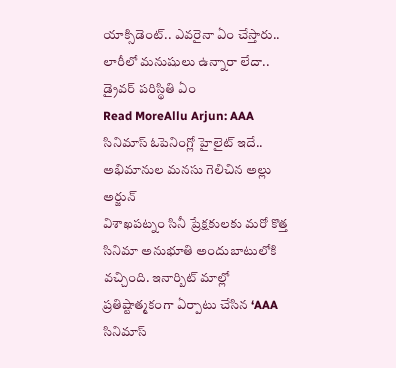యాక్సిడెంట్.. ఎవరైనా ఏం చేస్తారు.. లారీలో మనుషులు ఉన్నారా లేదా.. డ్రైవర్ పరిస్థితి ఏం
Read MoreAllu Arjun: AAA సినిమాస్ ఓపెనింగ్లో హైలైట్ ఇదే.. అభిమానుల మనసు గెలిచిన అల్లు అర్జున్
విశాఖపట్నం సినీ ప్రేక్షకులకు మరో కొత్త సినిమా అనుభూతి అందుబాటులోకి వచ్చింది. ఇనార్బిట్ మాల్లో ప్రతిష్టాత్మకంగా ఏర్పాటు చేసిన ‘AAA సినిమాస్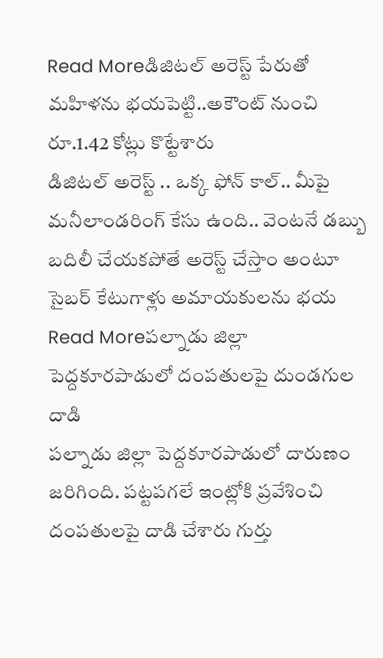Read Moreడిజిటల్ అరెస్ట్ పేరుతో మహిళను భయపెట్టి..అకౌంట్ నుంచి రూ.1.42 కోట్లు కొట్టేశారు
డిజిటల్ అరెస్ట్ .. ఒక్క ఫోన్ కాల్.. మీపై మనీలాండరింగ్ కేసు ఉంది.. వెంటనే డబ్బు బదిలీ చేయకపోతే అరెస్ట్ చేస్తాం అంటూ సైబర్ కేటుగాళ్లు అమాయకులను భయ
Read Moreపల్నాడు జిల్లా పెద్దకూరపాడులో దంపతులపై దుండగుల దాడి
పల్నాడు జిల్లా పెద్దకూరపాడులో దారుణం జరిగింది. పట్టపగలే ఇంట్లోకి ప్రవేశించి దంపతులపై దాడి చేశారు గుర్తు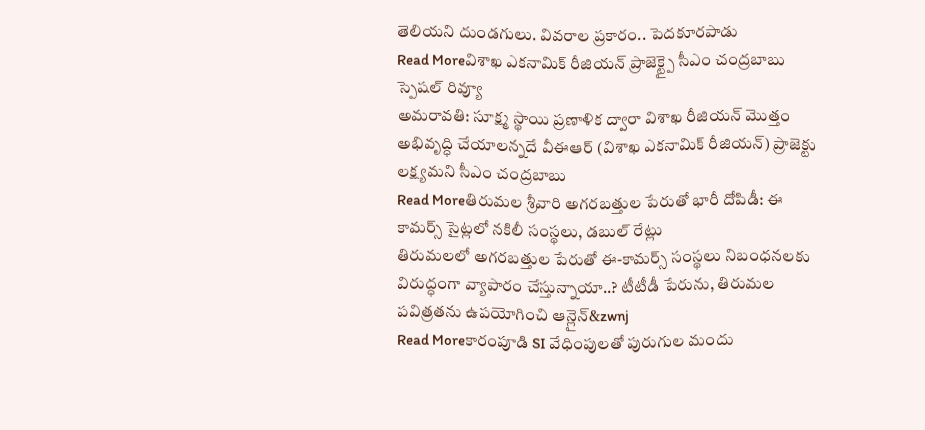తెలియని దుండగులు. వివరాల ప్రకారం.. పెదకూరపాడు
Read Moreవిశాఖ ఎకనామిక్ రీజియన్ ప్రాజెక్ట్పై సీఎం చంద్రబాబు స్పెషల్ రివ్యూ
అమరావతి: సూక్ష్మ స్థాయి ప్రణాళిక ద్వారా విశాఖ రీజియన్ మొత్తం అభివృద్ధి చేయాలన్నదే వీఈఆర్ (విశాఖ ఎకనామిక్ రీజియన్) ప్రాజెక్టు లక్ష్యమని సీఎం చంద్రబాబు
Read Moreతిరుమల శ్రీవారి అగరబత్తుల పేరుతో భారీ దోపిడీ: ఈ కామర్స్ సైట్లలో నకిలీ సంస్థలు, డబుల్ రేట్లు
తిరుమలలో అగరబత్తుల పేరుతో ఈ-కామర్స్ సంస్థలు నిబంధనలకు విరుద్ధంగా వ్యాపారం చేస్తున్నాయా..? టీటీడీ పేరును, తిరుమల పవిత్రతను ఉపయోగించి ఆన్లైన్&zwnj
Read Moreకారంపూడి SI వేధింపులతో పురుగుల మందు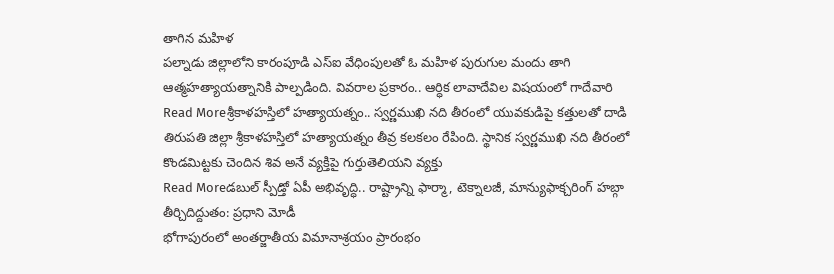తాగిన మహిళ
పల్నాడు జిల్లాలోని కారంపూడి ఎస్ఐ వేధింపులతో ఓ మహిళ పురుగుల మందు తాగి ఆత్మహత్యాయత్నానికి పాల్పడింది. వివరాల ప్రకారం.. ఆర్ధిక లావాదేవిల విషయంలో గాదేవారి
Read Moreశ్రీకాళహస్తిలో హత్యాయత్నం.. స్వర్ణముఖి నది తీరంలో యువకుడిపై కత్తులతో దాడి
తిరుపతి జిల్లా శ్రీకాళహస్తిలో హత్యాయత్నం తీవ్ర కలకలం రేపింది. స్థానిక స్వర్ణముఖి నది తీరంలో కొండమిట్టకు చెందిన శివ అనే వ్యక్తిపై గుర్తుతెలియని వ్యక్తు
Read Moreడబుల్ స్పీడ్తో ఏపీ అభివృద్ధి.. రాష్ట్రాన్ని ఫార్మా, టెక్నాలజీ, మాన్యుఫాక్చరింగ్ హబ్గా తీర్చిదిద్దుతం: ప్రధాని మోడీ
భోగాపురంలో అంతర్జాతీయ విమానాశ్రయం ప్రారంభం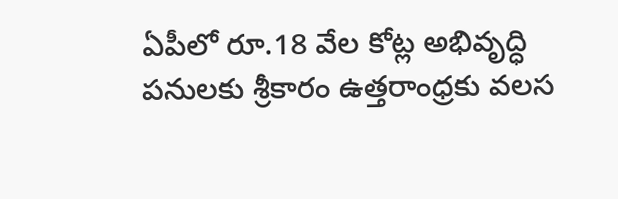ఏపీలో రూ.18 వేల కోట్ల అభివృద్ధి పనులకు శ్రీకారం ఉత్తరాంధ్రకు వలస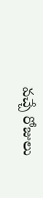వచ్చే రోజులు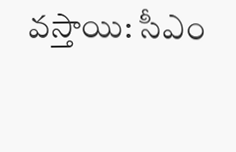వస్తాయి: సీఎం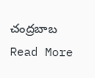చంద్రబాబ
Read More